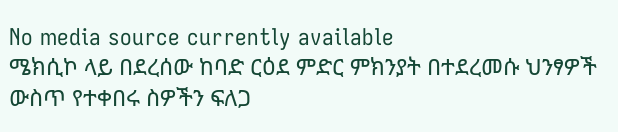No media source currently available
ሜክሲኮ ላይ በደረሰው ከባድ ርዕደ ምድር ምክንያት በተደረመሱ ህንፃዎች ውስጥ የተቀበሩ ስዎችን ፍለጋ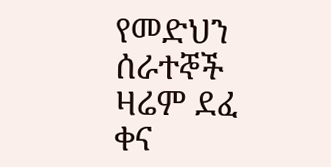የመድህን ሰራተኞች ዛሬም ደፈ ቀና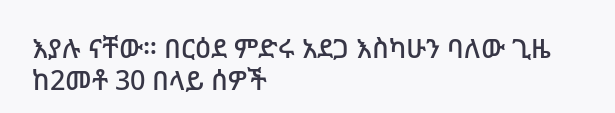እያሉ ናቸው። በርዕደ ምድሩ አደጋ እስካሁን ባለው ጊዜ ከ2መቶ 30 በላይ ሰዎች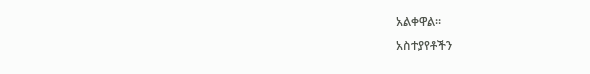አልቀዋል።
አስተያየቶችን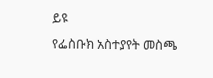ይዩ
የፌስቡክ አስተያየት መስጫ